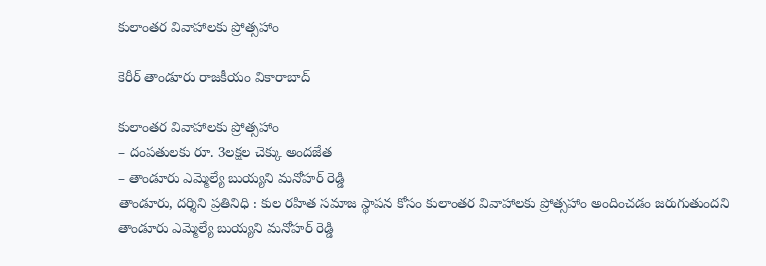కులాంతర వివాహాలకు ప్రోత్సహాం

కెరీర్ తాండూరు రాజకీయం వికారాబాద్

కులాంతర వివాహాలకు ప్రోత్సహాం
– దంపతులకు రూ. 3లక్షల చెక్కు అందజేత
– తాండూరు ఎమ్మెల్యే బుయ్యని మనోహర్ రెడ్డి
తాండూరు, దర్శిని ప్రతినిధి : కుల రహిత సమాజ స్థాపన కోసం కులాంతర వివాహాలకు ప్రోత్సహాం అందించడం జరుగుతుందని తాండూరు ఎమ్మెల్యే బుయ్యని మనోహర్ రెడ్డి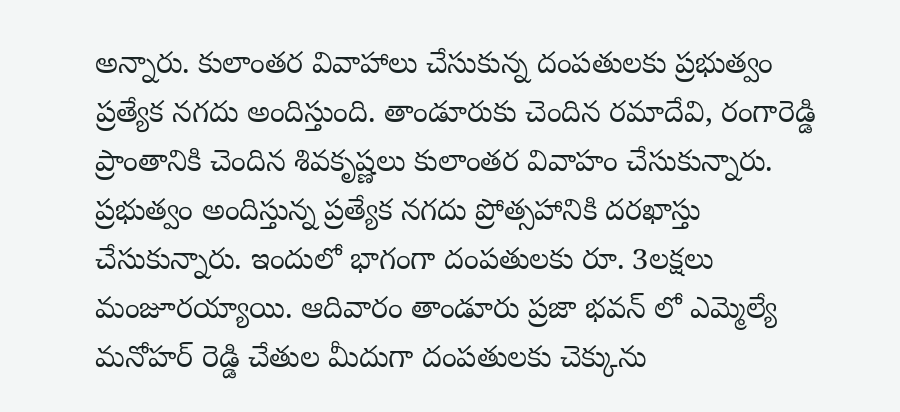అన్నారు. కులాంతర వివాహాలు చేసుకున్న దంపతులకు ప్రభుత్వం ప్రత్యేక నగదు అందిస్తుంది. తాండూరుకు చెందిన రమాదేవి, రంగారెడ్డి ప్రాంతానికి చెందిన శివకృష్ణలు కులాంతర వివాహం చేసుకున్నారు. ప్రభుత్వం అందిస్తున్న ప్రత్యేక నగదు ప్రోత్సహానికి దరఖాస్తు చేసుకున్నారు. ఇందులో భాగంగా దంపతులకు రూ. 3లక్షలు మంజూరయ్యాయి. ఆదివారం తాండూరు ప్రజా భవన్ లో ఎమ్మెల్యే మనోహర్ రెడ్డి చేతుల మీదుగా దంపతులకు చెక్కును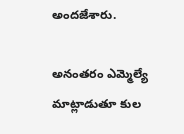అందజేశారు.

అనంతరం ఎమ్మెల్యే మాట్లాడుతూ కుల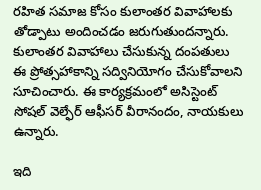రహిత సమాజ కోసం కులాంతర వివాహాలకు తోడ్పాటు అందించడం జరుగుతుందన్నారు. కులాంతర వివాహాలు చేసుకున్న దంపతులు ఈ ప్రోత్సహాకాన్ని సద్వినియోగం చేసుకోవాలని సూచించారు. ఈ కార్యక్రమంలో అసిస్టెంట్ సోషల్ వెల్ఫేర్ ఆఫీసర్ వీరానందం, నాయకులు ఉన్నారు.

ఇది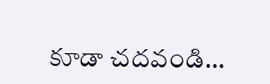కూడా చదవండి…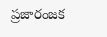ప్రజారంజక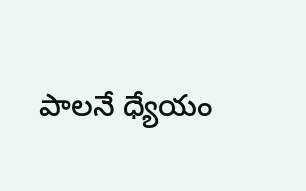పాలనే ధ్యేయం